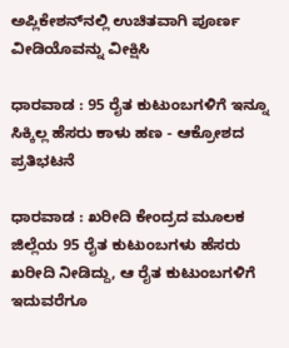ಅಪ್ಲಿಕೇಶನ್‌ನಲ್ಲಿ ಉಚಿತವಾಗಿ ಪೂರ್ಣ ವೀಡಿಯೊವನ್ನು ವೀಕ್ಷಿಸಿ

ಧಾರವಾಡ : 95 ರೈತ ಕುಟುಂಬಗಳಿಗೆ ಇನ್ನೂ ಸಿಕ್ಕಿಲ್ಲ ಹೆಸರು ಕಾಳು ಹಣ - ಆಕ್ರೋಶದ ಪ್ರತಿಭಟನೆ

ಧಾರವಾಡ : ಖರೀದಿ ಕೇಂದ್ರದ ಮೂಲಕ ಜಿಲ್ಲೆಯ 95 ರೈತ ಕುಟುಂಬಗಳು ಹೆಸರು ಖರೀದಿ ನೀಡಿದ್ದು, ಆ ರೈತ ಕುಟುಂಬಗಳಿಗೆ ಇದುವರೆಗೂ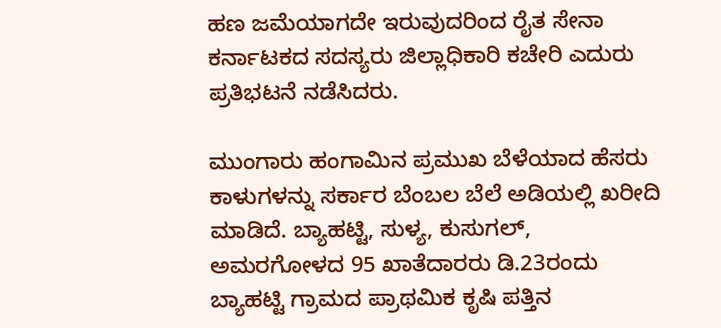ಹಣ ಜಮೆಯಾಗದೇ ಇರುವುದರಿಂದ ರೈತ ಸೇನಾ ಕರ್ನಾಟಕದ ಸದಸ್ಯರು ಜಿಲ್ಲಾಧಿಕಾರಿ ಕಚೇರಿ ಎದುರು ಪ್ರತಿಭಟನೆ ನಡೆಸಿದರು.

ಮುಂಗಾರು ಹಂಗಾಮಿನ ಪ್ರಮುಖ ಬೆಳೆಯಾದ ಹೆಸರು ಕಾಳುಗಳನ್ನು ಸರ್ಕಾರ ಬೆಂಬಲ ಬೆಲೆ ಅಡಿಯಲ್ಲಿ ಖರೀದಿ ಮಾಡಿದೆ. ಬ್ಯಾಹಟ್ಟಿ, ಸುಳ್ಯ, ಕುಸುಗಲ್, ಅಮರಗೋಳದ 95 ಖಾತೆದಾರರು ಡಿ.23ರಂದು ಬ್ಯಾಹಟ್ಟಿ ಗ್ರಾಮದ ಪ್ರಾಥಮಿಕ ಕೃಷಿ ಪತ್ತಿನ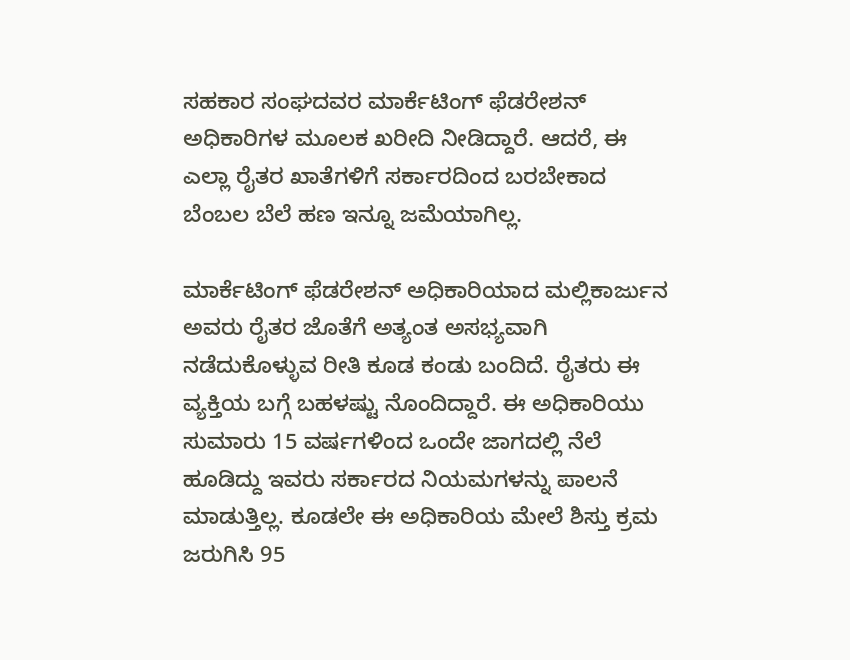ಸಹಕಾರ ಸಂಘದವರ ಮಾರ್ಕೆಟಿಂಗ್ ಫೆಡರೇಶನ್ ಅಧಿಕಾರಿಗಳ ಮೂಲಕ ಖರೀದಿ ನೀಡಿದ್ದಾರೆ. ಆದರೆ, ಈ ಎಲ್ಲಾ ರೈತರ ಖಾತೆಗಳಿಗೆ ಸರ್ಕಾರದಿಂದ ಬರಬೇಕಾದ ಬೆಂಬಲ ಬೆಲೆ ಹಣ ಇನ್ನೂ ಜಮೆಯಾಗಿಲ್ಲ.

ಮಾರ್ಕೆಟಿಂಗ್ ಫೆಡರೇಶನ್ ಅಧಿಕಾರಿಯಾದ ಮಲ್ಲಿಕಾರ್ಜುನ ಅವರು ರೈತರ ಜೊತೆಗೆ ಅತ್ಯಂತ ಅಸಭ್ಯವಾಗಿ ನಡೆದುಕೊಳ್ಳುವ ರೀತಿ ಕೂಡ ಕಂಡು ಬಂದಿದೆ. ರೈತರು ಈ ವ್ಯಕ್ತಿಯ ಬಗ್ಗೆ ಬಹಳಷ್ಟು ನೊಂದಿದ್ದಾರೆ. ಈ ಅಧಿಕಾರಿಯು ಸುಮಾರು 15 ವರ್ಷಗಳಿಂದ ಒಂದೇ ಜಾಗದಲ್ಲಿ ನೆಲೆ ಹೂಡಿದ್ದು ಇವರು ಸರ್ಕಾರದ ನಿಯಮಗಳನ್ನು ಪಾಲನೆ ಮಾಡುತ್ತಿಲ್ಲ. ಕೂಡಲೇ ಈ ಅಧಿಕಾರಿಯ ಮೇಲೆ ಶಿಸ್ತು ಕ್ರಮ ಜರುಗಿಸಿ 95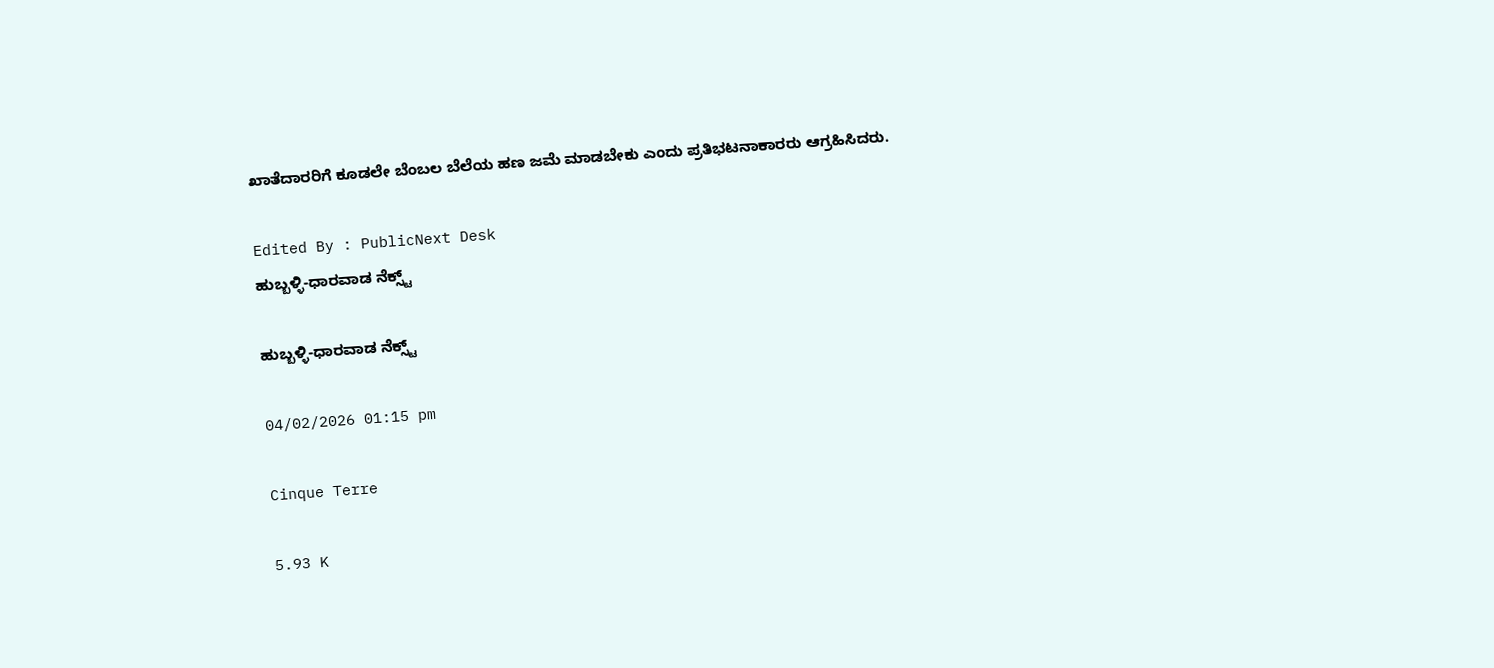ಖಾತೆದಾರರಿಗೆ ಕೂಡಲೇ ಬೆಂಬಲ ಬೆಲೆಯ ಹಣ ಜಮೆ ಮಾಡಬೇಕು ಎಂದು ಪ್ರತಿಭಟನಾಕಾರರು ಆಗ್ರಹಿಸಿದರು.

Edited By : PublicNext Desk
ಹುಬ್ಬಳ್ಳಿ-ಧಾರವಾಡ ನೆಕ್ಸ್ಟ್

ಹುಬ್ಬಳ್ಳಿ-ಧಾರವಾಡ ನೆಕ್ಸ್ಟ್

04/02/2026 01:15 pm

Cinque Terre

5.93 K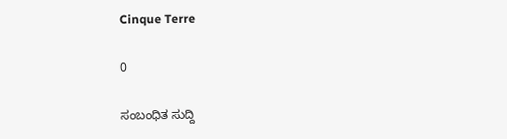Cinque Terre

0

ಸಂಬಂಧಿತ ಸುದ್ದಿ